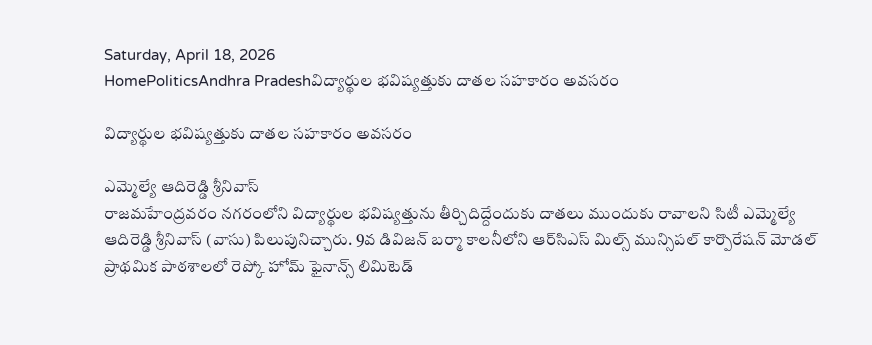Saturday, April 18, 2026
HomePoliticsAndhra Pradeshవిద్యార్థుల భవిష్యత్తుకు దాతల సహకారం అవసరం

విద్యార్థుల భవిష్యత్తుకు దాతల సహకారం అవసరం

ఎమ్మెల్యే ఆదిరెడ్డి శ్రీనివాస్
రాజమహేంద్రవరం నగరంలోని విద్యార్థుల భవిష్యత్తును తీర్చిదిద్దేందుకు దాతలు ముందుకు రావాలని సిటీ ఎమ్మెల్యే ఆదిరెడ్డి శ్రీనివాస్ (వాసు) పిలుపునిచ్చారు. 9వ డివిజన్ బర్మా కాలనీలోని ఆర్‌సిఎస్ మిల్స్ మున్సిపల్ కార్పొరేషన్ మోడల్ ప్రాథమిక పాఠశాలలో రెప్కో హోమ్ ఫైనాన్స్ లిమిటెడ్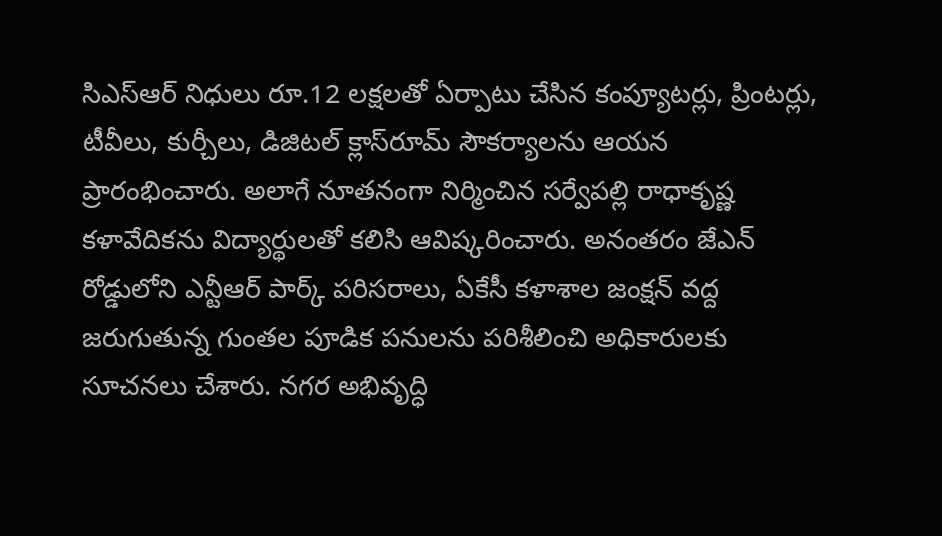సిఎస్‌ఆర్ నిధులు రూ.12 లక్షలతో ఏర్పాటు చేసిన కంప్యూటర్లు, ప్రింటర్లు, టీవీలు, కుర్చీలు, డిజిటల్ క్లాస్‌రూమ్ సౌకర్యాలను ఆయన ప్రారంభించారు. అలాగే నూతనంగా నిర్మించిన సర్వేపల్లి రాధాకృష్ణ కళావేదికను విద్యార్థులతో కలిసి ఆవిష్కరించారు. అనంతరం జేఎన్ రోడ్డులోని ఎన్టీఆర్ పార్క్ పరిసరాలు, ఏకేసీ కళాశాల జంక్షన్ వద్ద జరుగుతున్న గుంతల పూడిక పనులను పరిశీలించి అధికారులకు సూచనలు చేశారు. నగర అభివృద్ధి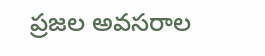ప్రజల అవసరాల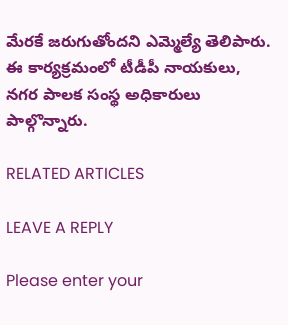మేరకే జరుగుతోందని ఎమ్మెల్యే తెలిపారు. ఈ కార్యక్రమంలో టీడీపీ నాయకులు, నగర పాలక సంస్థ అధికారులు పాల్గొన్నారు.

RELATED ARTICLES

LEAVE A REPLY

Please enter your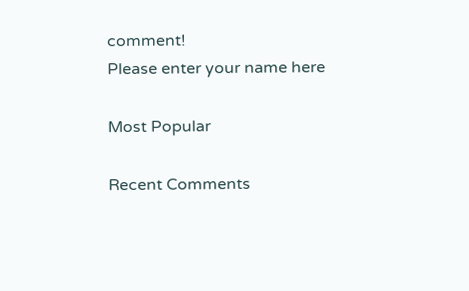comment!
Please enter your name here

Most Popular

Recent Comments